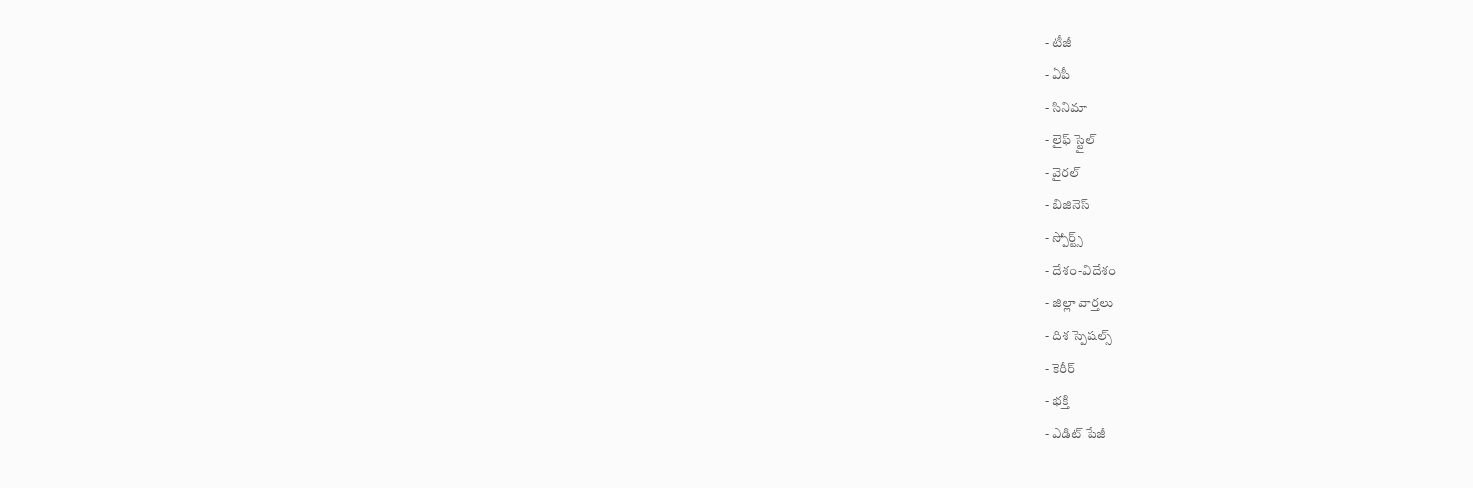- టీజీ
- ఏపీ
- సినిమా
- లైఫ్ స్టైల్
- వైరల్
- బిజినెస్
- స్పోర్ట్స్
- దేశం-విదేశం
- జిల్లా వార్తలు
- దిశ స్పెషల్స్
- కెరీర్
- భక్తి
- ఎడిట్ పేజీ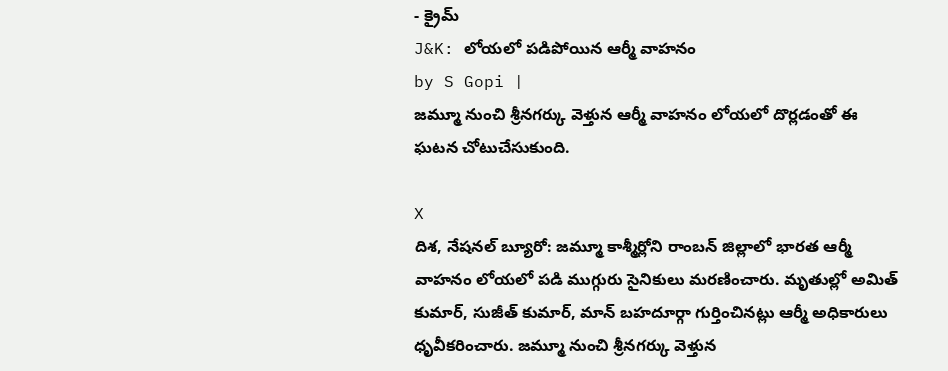- క్రైమ్
J&K: లోయలో పడిపోయిన ఆర్మీ వాహనం
by S Gopi |
జమ్మూ నుంచి శ్రీనగర్కు వెళ్తున ఆర్మీ వాహనం లోయలో దొర్లడంతో ఈ ఘటన చోటుచేసుకుంది.

X
దిశ, నేషనల్ బ్యూరో: జమ్మూ కాశ్మీర్లోని రాంబన్ జిల్లాలో భారత ఆర్మీ వాహనం లోయలో పడి ముగ్గురు సైనికులు మరణించారు. మృతుల్లో అమిత్ కుమార్, సుజీత్ కుమార్, మాన్ బహదూర్గా గుర్తించినట్లు ఆర్మీ అధికారులు ధృవీకరించారు. జమ్మూ నుంచి శ్రీనగర్కు వెళ్తున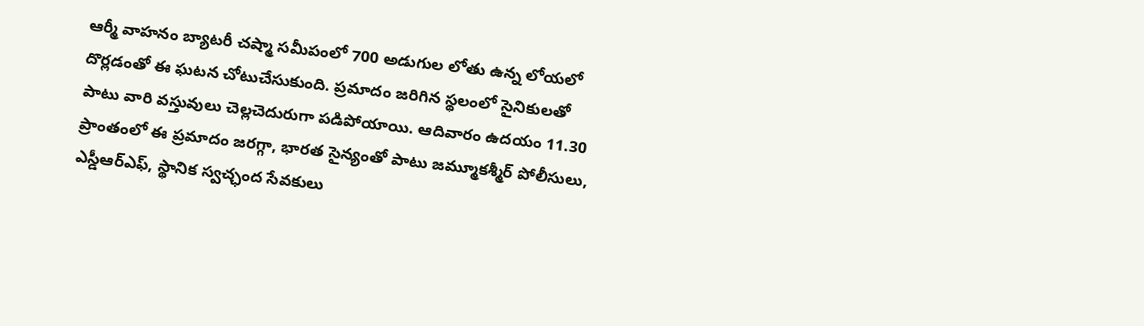ఆర్మీ వాహనం బ్యాటరీ చష్మా సమీపంలో 700 అడుగుల లోతు ఉన్న లోయలో దొర్లడంతో ఈ ఘటన చోటుచేసుకుంది. ప్రమాదం జరిగిన స్థలంలో సైనికులతో పాటు వారి వస్తువులు చెల్లచెదురుగా పడిపోయాయి. ఆదివారం ఉదయం 11.30 ప్రాంతంలో ఈ ప్రమాదం జరగ్గా, భారత సైన్యంతో పాటు జమ్మూకశ్మీర్ పోలీసులు, ఎస్డీఆర్ఎఫ్, స్థానిక స్వచ్ఛంద సేవకులు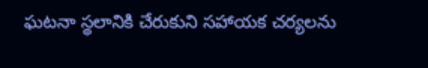ఘటనా స్థలానికి చేరుకుని సహాయక చర్యలను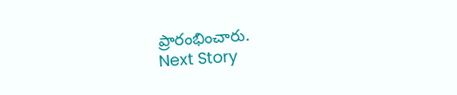ప్రారంభించారు.
Next Story